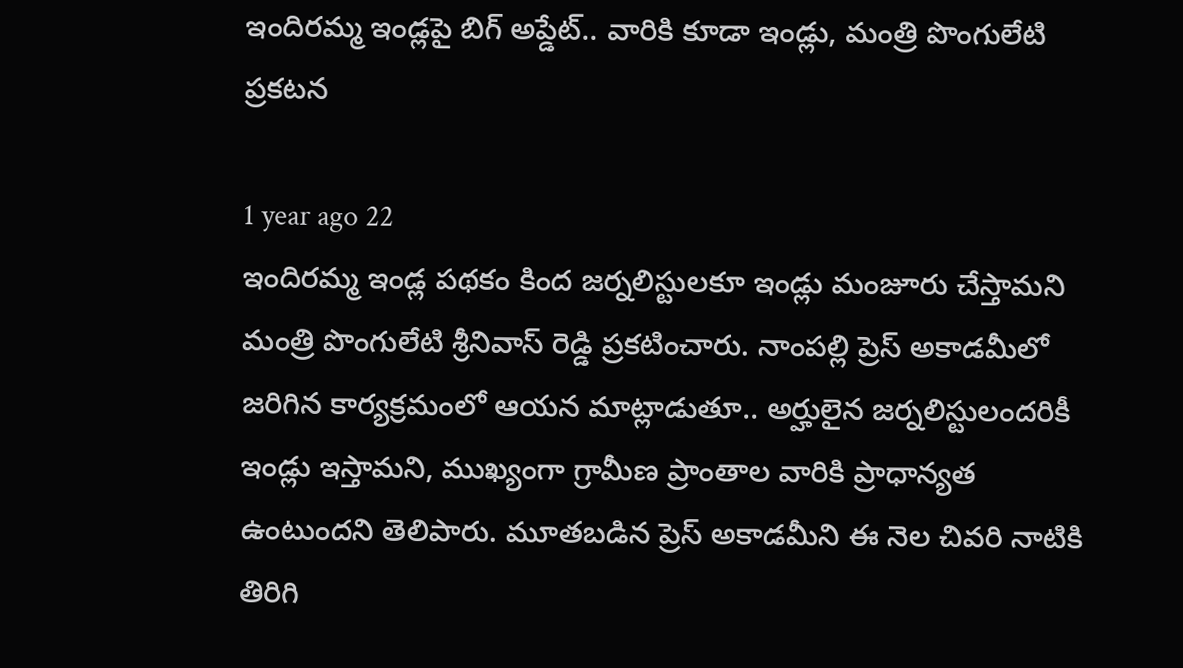ఇందిరమ్మ ఇండ్లపై బిగ్ అప్డేట్.. వారికి కూడా ఇండ్లు, మంత్రి పొంగులేటి ప్రకటన

1 year ago 22
ఇందిరమ్మ ఇండ్ల పథకం కింద జర్నలిస్టులకూ ఇండ్లు మంజూరు చేస్తామని మంత్రి పొంగులేటి శ్రీనివాస్ రెడ్డి ప్రకటించారు. నాంపల్లి ప్రెస్ అకాడమీలో జరిగిన కార్యక్రమంలో ఆయన మాట్లాడుతూ.. అర్హులైన జర్నలిస్టులందరికీ ఇండ్లు ఇస్తామని, ముఖ్యంగా గ్రామీణ ప్రాంతాల వారికి ప్రాధాన్యత ఉంటుందని తెలిపారు. మూతబడిన ప్రెస్ అకాడమీని ఈ నెల చివరి నాటికి తిరిగి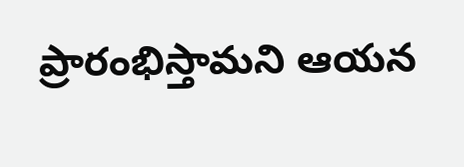ప్రారంభిస్తామని ఆయన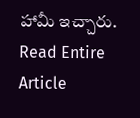హామీ ఇచ్చారు.
Read Entire Article